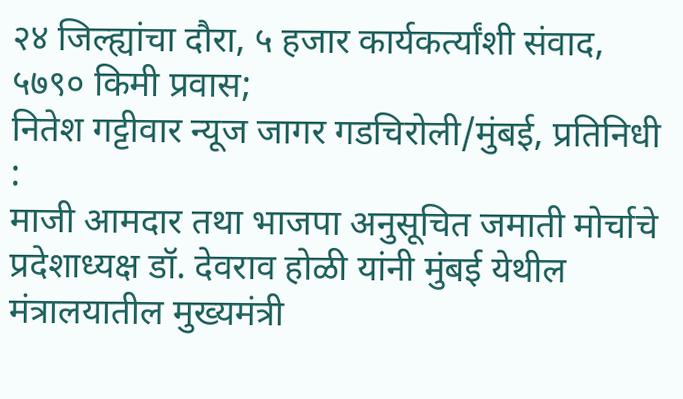२४ जिल्ह्यांचा दौरा, ५ हजार कार्यकर्त्यांशी संवाद, ५७९० किमी प्रवास;
नितेश गट्टीवार न्यूज जागर गडचिरोली/मुंबई, प्रतिनिधी :
माजी आमदार तथा भाजपा अनुसूचित जमाती मोर्चाचे प्रदेशाध्यक्ष डॉ. देवराव होळी यांनी मुंबई येथील मंत्रालयातील मुख्यमंत्री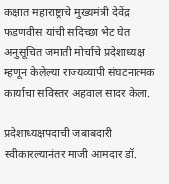कक्षात महाराष्ट्राचे मुख्यमंत्री देवेंद्र फडणवीस यांची सदिच्छा भेट घेत अनुसूचित जमाती मोर्चाचे प्रदेशाध्यक्ष म्हणून केलेल्या राज्यव्यापी संघटनात्मक कार्याचा सविस्तर अहवाल सादर केला.

प्रदेशाध्यक्षपदाची जबाबदारी स्वीकारल्यानंतर माजी आमदार डॉ.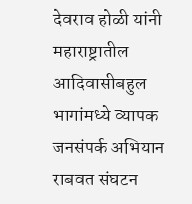देवराव होळी यांनी महाराष्ट्रातील आदिवासीबहुल भागांमध्ये व्यापक जनसंपर्क अभियान राबवत संघटन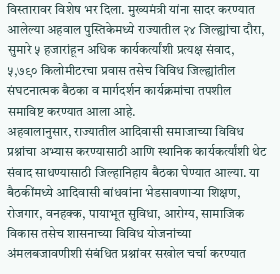विस्तारावर विशेष भर दिला. मुख्यमंत्री यांना सादर करण्यात आलेल्या अहवाल पुस्तिकेमध्ये राज्यातील २४ जिल्ह्यांचा दौरा, सुमारे ५ हजारांहून अधिक कार्यकर्त्यांशी प्रत्यक्ष संवाद, ५,७९० किलोमीटरचा प्रवास तसेच विविध जिल्ह्यांतील संघटनात्मक बैठका व मार्गदर्शन कार्यक्रमांचा तपशील समाविष्ट करण्यात आला आहे.
अहवालानुसार, राज्यातील आदिवासी समाजाच्या विविध प्रश्नांचा अभ्यास करण्यासाठी आणि स्थानिक कार्यकर्त्यांशी थेट संवाद साधण्यासाठी जिल्हानिहाय बैठका घेण्यात आल्या. या बैठकींमध्ये आदिवासी बांधवांना भेडसावणाऱ्या शिक्षण, रोजगार, वनहक्क, पायाभूत सुविधा, आरोग्य, सामाजिक विकास तसेच शासनाच्या विविध योजनांच्या अंमलबजावणीशी संबंधित प्रश्नांवर सखोल चर्चा करण्यात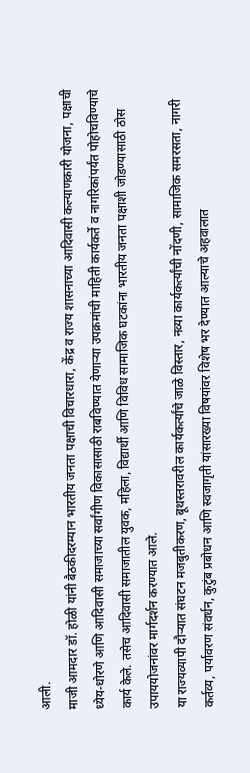आली.
माजी आमदार डॉ. होळी यांनी बैठकीदरम्यान भारतीय जनता पक्षाची विचारधारा, केंद्र व राज्य शासनाच्या आदिवासी कल्याणकारी योजना, पक्षाची ध्येय-धोरणे आणि आदिवासी समाजाच्या सर्वांगीण विकासासाठी राबविण्यात येणाऱ्या उपक्रमांची माहिती कार्यकर्ते व नागरिकांपर्यंत पोहोचविण्याचे कार्य केले. तसेच आदिवासी समाजातील युवक, महिला, विद्यार्थी आणि विविध सामाजिक घटकांना भारतीय जनता पक्षाशी जोडण्यासाठी ठोस उपाययोजनांवर मार्गदर्शन करण्यात आले.
या राज्यव्यापी दौऱ्यात संघटन मजबुतीकरण, बूथस्तरावरील कार्यकर्त्यांचे जाळे विस्तार, नव्या कार्यकर्त्यांची नोंदणी, सामाजिक समरसता, नागरी कर्तव्य, पर्यावरण संवर्धन, कुटुंब प्रबोधन आणि स्वजागृती यांसारख्या विषयांवर विशेष भर देण्यात आल्याचे अहवालात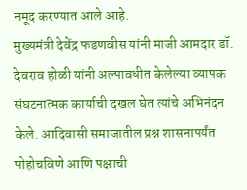नमूद करण्यात आले आहे.
मुख्यमंत्री देवेंद्र फडणवीस यांनी माजी आमदार डॉ. देवराव होळी यांनी अल्पावधीत केलेल्या व्यापक संघटनात्मक कार्याची दखल घेत त्यांचे अभिनंदन केले. आदिवासी समाजातील प्रश्न शासनापर्यंत पोहोचविणे आणि पक्षाची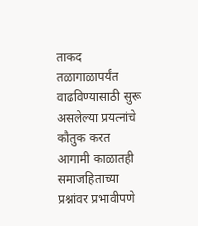ताकद तळागाळापर्यंत वाढविण्यासाठी सुरू असलेल्या प्रयत्नांचे कौतुक करत आगामी काळातही समाजहिताच्या प्रश्नांवर प्रभावीपणे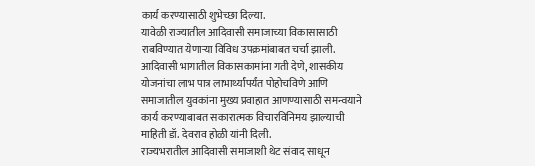कार्य करण्यासाठी शुभेच्छा दिल्या.
यावेळी राज्यातील आदिवासी समाजाच्या विकासासाठी राबविण्यात येणाऱ्या विविध उपक्रमांबाबत चर्चा झाली. आदिवासी भागातील विकासकामांना गती देणे, शासकीय योजनांचा लाभ पात्र लाभार्थ्यांपर्यंत पोहोचविणे आणि समाजातील युवकांना मुख्य प्रवाहात आणण्यासाठी समन्वयाने कार्य करण्याबाबत सकारात्मक विचारविनिमय झाल्याची माहिती डॉ. देवराव होळी यांनी दिली.
राज्यभरातील आदिवासी समाजाशी थेट संवाद साधून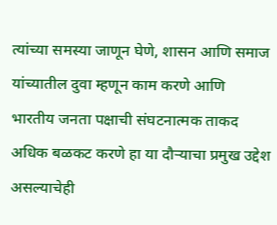त्यांच्या समस्या जाणून घेणे, शासन आणि समाज यांच्यातील दुवा म्हणून काम करणे आणि भारतीय जनता पक्षाची संघटनात्मक ताकद अधिक बळकट करणे हा या दौऱ्याचा प्रमुख उद्देश असल्याचेही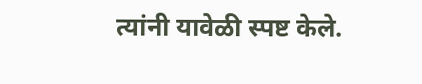त्यांनी यावेळी स्पष्ट केले.